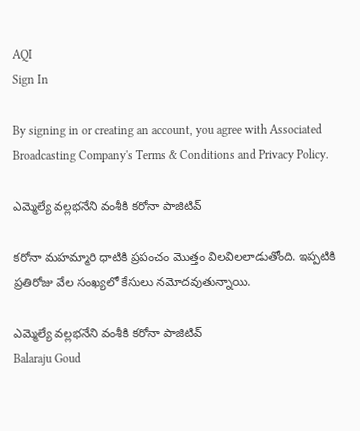AQI
Sign In

By signing in or creating an account, you agree with Associated Broadcasting Company's Terms & Conditions and Privacy Policy.

ఎమ్మెల్యే వల్లభనేని వంశీకి కరోనా పాజిటివ్

కరోనా మహమ్మారి ధాటికి ప్రపంచం మొత్తం విలవిలలాడుతోంది. ఇప్పటికి ప్రతిరోజు వేల సంఖ్యలో కేసులు నమోదవుతున్నాయి.

ఎమ్మెల్యే వల్లభనేని వంశీకి కరోనా పాజిటివ్
Balaraju Goud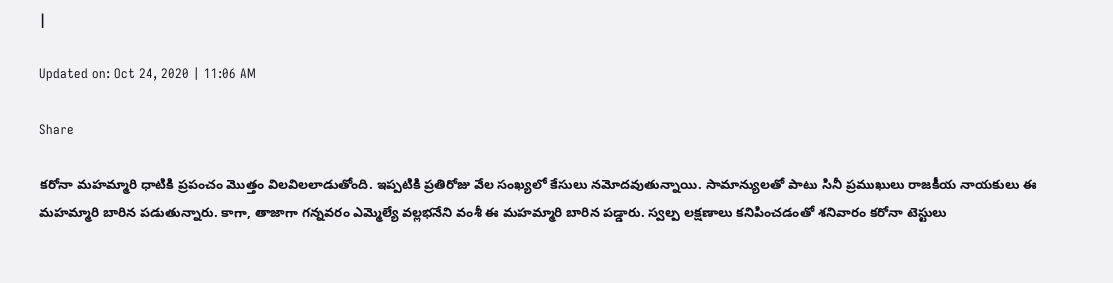|

Updated on: Oct 24, 2020 | 11:06 AM

Share

కరోనా మహమ్మారి ధాటికి ప్రపంచం మొత్తం విలవిలలాడుతోంది. ఇప్పటికి ప్రతిరోజు వేల సంఖ్యలో కేసులు నమోదవుతున్నాయి. సామాన్యులతో పాటు సినీ ప్రముఖులు రాజకీయ నాయకులు ఈ మహమ్మారి బారిన పడుతున్నారు. కాగా, తాజాగా గన్నవరం ఎమ్మెల్యే వల్లభనేని వంశీ ఈ మహమ్మారి బారిన పడ్డారు. స్వల్ప లక్షణాలు కనిపించడంతో శనివారం కరోనా టెస్టులు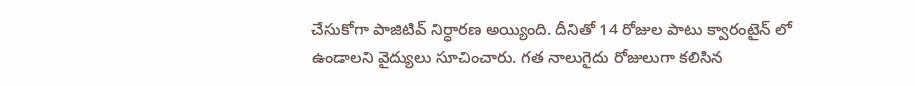చేసుకోగా పాజిటివ్ నిర్ధారణ అయ్యింది. దీనితో 14 రోజుల పాటు క్వారంటైన్ లో ఉండాలని వైద్యులు సూచించారు. గత నాలుగైదు రోజులుగా కలిసిన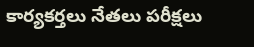కార్యకర్తలు నేతలు పరీక్షలు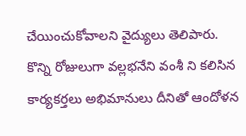చేయించుకోవాలని వైద్యులు తెలిపారు. కొన్ని రోజులుగా వల్లభనేని వంశీ ని కలిసిన కార్యకర్తలు అభిమానులు దీనితో ఆందోళన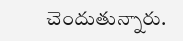చెందుతున్నారు.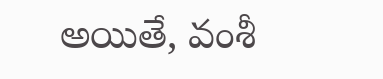అయితే, వంశీ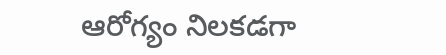ఆరోగ్యం నిలకడగా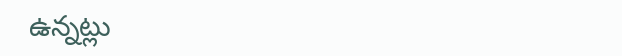ఉన్నట్లు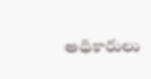అధికారులు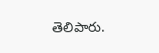తెలిపారు.